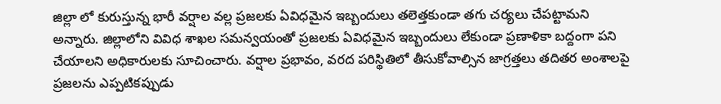జిల్లా లో కురుస్తున్న భారీ వర్షాల వల్ల ప్రజలకు ఏవిధమైన ఇబ్బందులు తలెత్తకుండా తగు చర్యలు చేపట్టామని అన్నారు. జిల్లాలోని వివిధ శాఖల సమన్వయంతో ప్రజలకు ఏవిధమైన ఇబ్బందులు లేకుండా ప్రణాళికా బద్దంగా పని చేయాలని అధికారులకు సూచించారు. వర్షాల ప్రభావం, వరద పరిస్థితిలో తీసుకోవాల్సిన జాగ్రత్తలు తదితర అంశాలపై ప్రజలను ఎప్పటికప్పుడు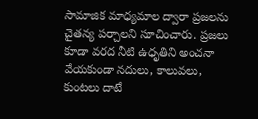సామాజిక మాధ్యమాల ద్వారా ప్రజలను చైతన్య పర్చాలని సూచించారు. ప్రజలు కూడా వరద నీటి ఉధృతిని అంచనా వేయకుండా నదులు, కాలువలు, కుంటలు దాటే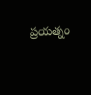ప్రయత్నం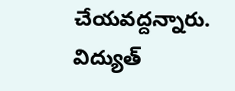చేయవద్దన్నారు. విద్యుత్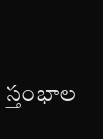స్తంభాల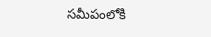సమీపంలోకి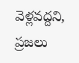వెళ్లవద్దని, ప్రజలు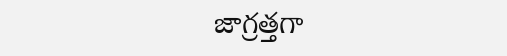జాగ్రత్తగా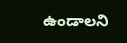ఉండాలని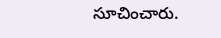సూచించారు.